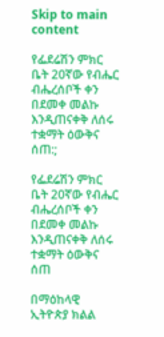Skip to main content

የፌደሬሽን ምክር ቤት 20ኛው የብሔር ብሔረሰቦች ቀን በደመቀ መልኩ እንዲጠናቀቅ ለሰሩ ተቋማት ዕውቅና ሰጠ:;

የፌደሬሽን ምክር ቤት 20ኛው የብሔር ብሔረሰቦች ቀን በደመቀ መልኩ እንዲጠናቀቅ ለሰሩ ተቋማት ዕውቅና ሰጠ

በማዕከላዊ ኢትዮጵያ ክልል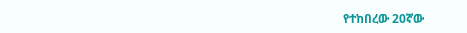የተከበረው 20ኛው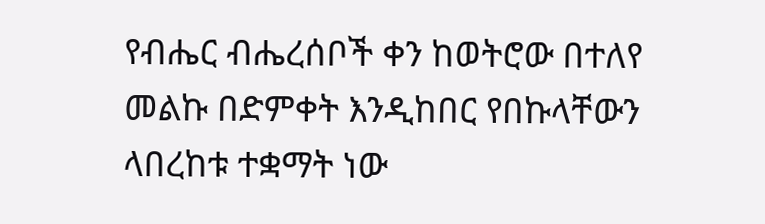የብሔር ብሔረሰቦች ቀን ከወትሮው በተለየ መልኩ በድምቀት እንዲከበር የበኩላቸውን ላበረከቱ ተቋማት ነው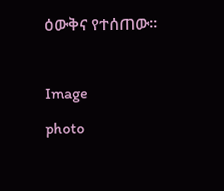ዕውቅና የተሰጠው።

Image
photo